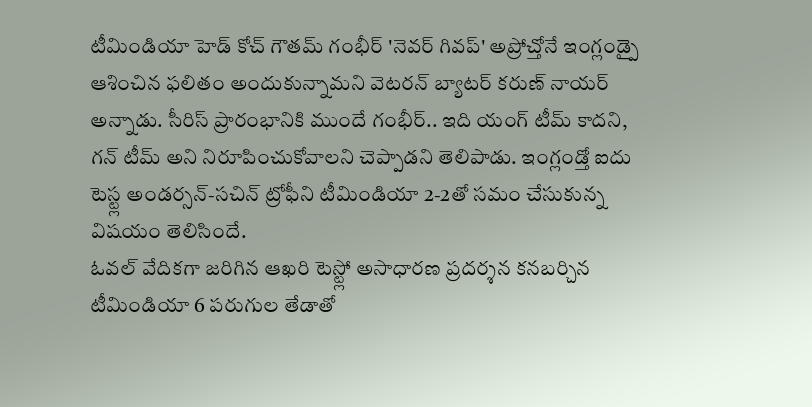టీమిండియా హెడ్ కోచ్ గౌతమ్ గంభీర్ 'నెవర్ గివప్' అప్రోచ్తోనే ఇంగ్లండ్పై ఆశించిన ఫలితం అందుకున్నామని వెటరన్ బ్యాటర్ కరుణ్ నాయర్ అన్నాడు. సీరిస్ ప్రారంభానికి ముందే గంభీర్.. ఇది యంగ్ టీమ్ కాదని, గన్ టీమ్ అని నిరూపించుకోవాలని చెప్పాడని తెలిపాడు. ఇంగ్లండ్తో ఐదు టెస్ట్ల అండర్సన్-సచిన్ ట్రోఫీని టీమిండియా 2-2తో సమం చేసుకున్న విషయం తెలిసిందే.
ఓవల్ వేదికగా జరిగిన ఆఖరి టెస్ట్లో అసాధారణ ప్రదర్శన కనబర్చిన టీమిండియా 6 పరుగుల తేడాతో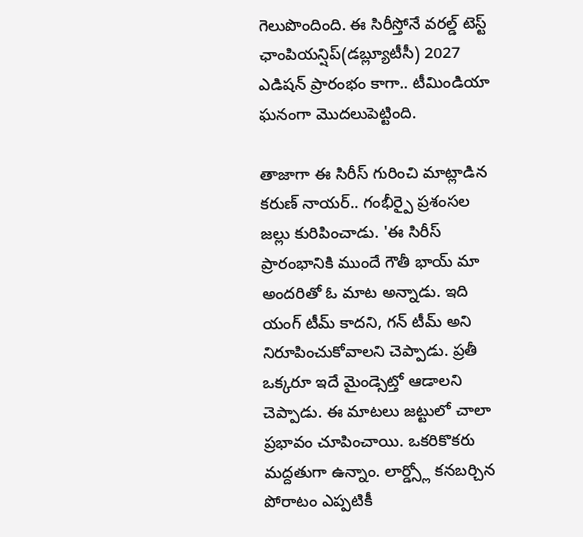గెలుపొందింది. ఈ సిరీస్తోనే వరల్డ్ టెస్ట్ ఛాంపియన్షిప్(డబ్ల్యూటీసీ) 2027 ఎడిషన్ ప్రారంభం కాగా.. టీమిండియా ఘనంగా మొదలుపెట్టింది.

తాజాగా ఈ సిరీస్ గురించి మాట్లాడిన కరుణ్ నాయర్.. గంభీర్పై ప్రశంసల జల్లు కురిపించాడు. 'ఈ సిరీస్ ప్రారంభానికి ముందే గౌతీ భాయ్ మా అందరితో ఓ మాట అన్నాడు. ఇది యంగ్ టీమ్ కాదని, గన్ టీమ్ అని నిరూపించుకోవాలని చెప్పాడు. ప్రతీ ఒక్కరూ ఇదే మైండ్సెట్తో ఆడాలని చెప్పాడు. ఈ మాటలు జట్టులో చాలా ప్రభావం చూపించాయి. ఒకరికొకరు మద్దతుగా ఉన్నాం. లార్డ్స్లో కనబర్చిన పోరాటం ఎప్పటికీ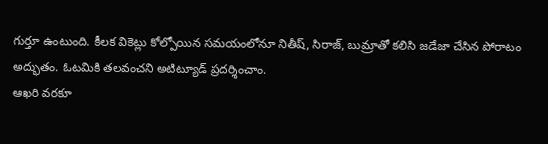గుర్తూ ఉంటుంది. కీలక వికెట్లు కోల్పోయిన సమయంలోనూ నితీష్, సిరాజ్, బుమ్రాతో కలిసి జడేజా చేసిన పోరాటం అద్భుతం. ఓటమికి తలవంచని అటిట్యూడ్ ప్రదర్శించాం.
ఆఖరి వరకూ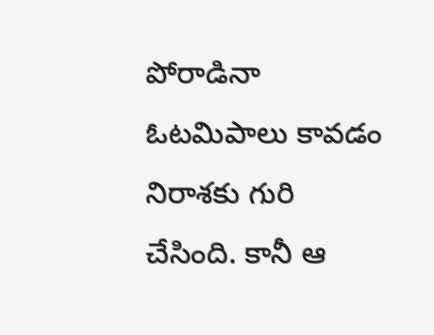పోరాడినా ఓటమిపాలు కావడం నిరాశకు గురి చేసింది. కానీ ఆ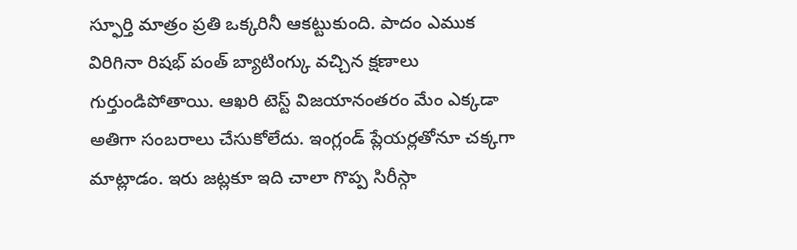స్ఫూర్తి మాత్రం ప్రతి ఒక్కరినీ ఆకట్టుకుంది. పాదం ఎముక విరిగినా రిషభ్ పంత్ బ్యాటింగ్కు వచ్చిన క్షణాలు గుర్తుండిపోతాయి. ఆఖరి టెస్ట్ విజయానంతరం మేం ఎక్కడా అతిగా సంబరాలు చేసుకోలేదు. ఇంగ్లండ్ ప్లేయర్లతోనూ చక్కగా మాట్లాడం. ఇరు జట్లకూ ఇది చాలా గొప్ప సిరీస్గా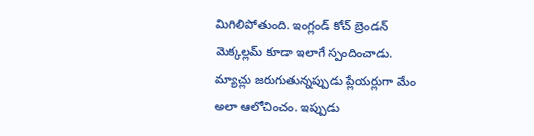మిగిలిపోతుంది. ఇంగ్లండ్ కోచ్ బ్రెండన్ మెక్కల్లమ్ కూడా ఇలాగే స్పందించాడు. మ్యాచ్లు జరుగుతున్నప్పుడు ప్లేయర్లుగా మేం అలా ఆలోచించం. ఇప్పుడు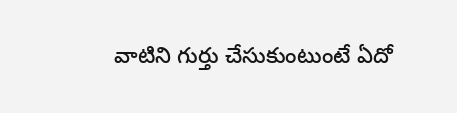వాటిని గుర్తు చేసుకుంటుంటే ఏదో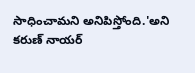సాధించామని అనిపిస్తోంది.'అని కరుణ్ నాయర్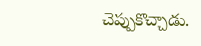చెప్పుకొచ్చాడు.